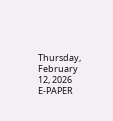Thursday, February 12, 2026
E-PAPER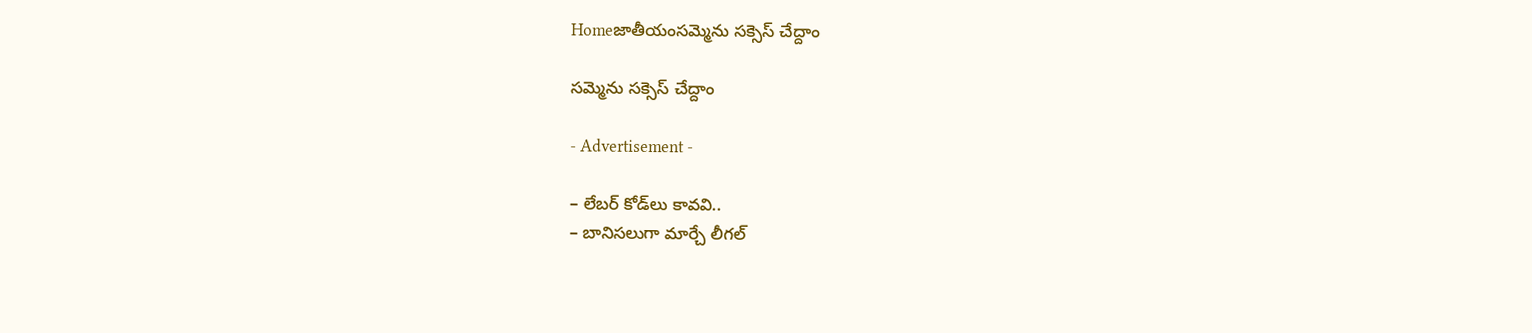Homeజాతీయంసమ్మెను సక్సెస్‌ చేద్దాం

సమ్మెను సక్సెస్‌ చేద్దాం

- Advertisement -

– లేబర్‌ కోడ్‌లు కావవి..
– బానిసలుగా మార్చే లీగల్‌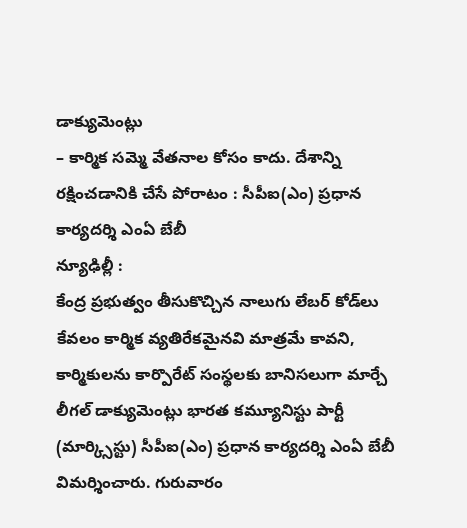డాక్యుమెంట్లు
– కార్మిక సమ్మె వేతనాల కోసం కాదు. దేశాన్ని రక్షించడానికి చేసే పోరాటం : సీపీఐ(ఎం) ప్రధాన కార్యదర్శి ఎంఏ బేబీ
న్యూఢిల్లీ :
కేంద్ర ప్రభుత్వం తీసుకొచ్చిన నాలుగు లేబర్‌ కోడ్‌లు కేవలం కార్మిక వ్యతిరేకమైనవి మాత్రమే కావని, కార్మికులను కార్పొరేట్‌ సంస్థలకు బానిసలుగా మార్చే లీగల్‌ డాక్యుమెంట్లు భారత కమ్యూనిస్టు పార్టీ (మార్క్సిస్టు) సీపీఐ(ఎం) ప్రధాన కార్యదర్శి ఎంఏ బేబీ విమర్శించారు. గురువారం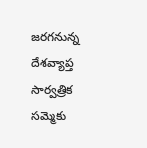జరగనున్న దేశవ్యాప్త సార్వత్రిక సమ్మెకు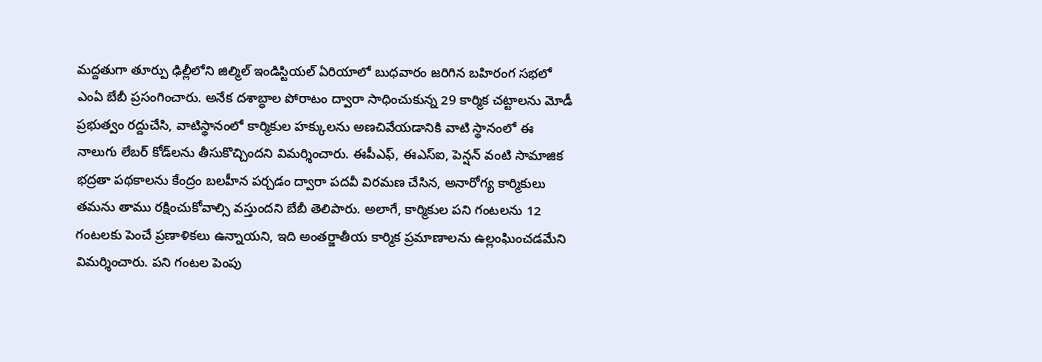మద్దతుగా తూర్పు ఢిల్లీలోని జిల్మిల్‌ ఇండిస్టియల్‌ ఏరియాలో బుధవారం జరిగిన బహిరంగ సభలో ఎంఏ బేబీ ప్రసంగించారు. అనేక దశాబ్ధాల పోరాటం ద్వారా సాధించుకున్న 29 కార్మిక చట్టాలను మోడీ ప్రభుత్వం రద్దుచేసి, వాటిస్థానంలో కార్మికుల హక్కులను అణచివేయడానికి వాటి స్థానంలో ఈ నాలుగు లేబర్‌ కోడ్‌లను తీసుకొచ్చిందని విమర్శించారు. ఈపీఎఫ్‌, ఈఎస్‌ఐ, పెన్షన్‌ వంటి సామాజిక భద్రతా పథకాలను కేంద్రం బలహీన పర్చడం ద్వారా పదవీ విరమణ చేసిన, అనారోగ్య కార్మికులు తమను తాము రక్షించుకోవాల్సి వస్తుందని బేబీ తెలిపారు. అలాగే, కార్మికుల పని గంటలను 12 గంటలకు పెంచే ప్రణాళికలు ఉన్నాయని, ఇది అంతర్జాతీయ కార్మిక ప్రమాణాలను ఉల్లంఘించడమేని విమర్శించారు. పని గంటల పెంపు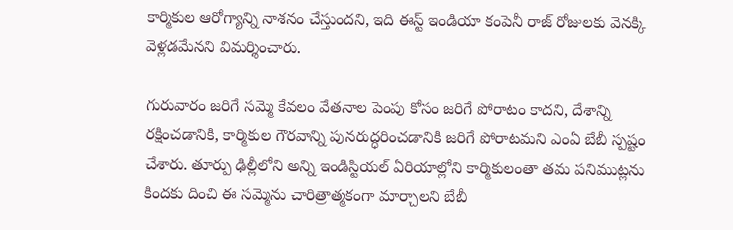కార్మికుల ఆరోగ్యాన్ని నాశనం చేస్తుందని, ఇది ఈస్ట్‌ ఇండియా కంపెనీ రాజ్‌ రోజులకు వెనక్కి వెళ్లడమేనని విమర్శించారు.

గురువారం జరిగే సమ్మె కేవలం వేతనాల పెంపు కోసం జరిగే పోరాటం కాదని, దేశాన్ని రక్షించడానికి, కార్మికుల గౌరవాన్ని పునరుద్ధరించడానికి జరిగే పోరాటమని ఎంఏ బేబీ స్పష్టం చేశారు. తూర్పు ఢిల్లీలోని అన్ని ఇండిస్టియల్‌ ఏరియాల్లోని కార్మికులంతా తమ పనిముట్లను కిందకు దించి ఈ సమ్మెను చారిత్రాత్మకంగా మార్చాలని బేబీ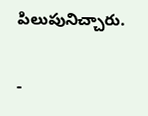పిలుపునిచ్చారు.

-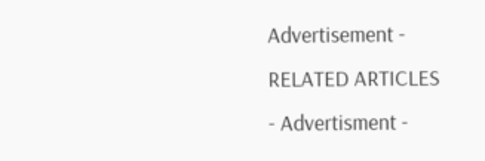Advertisement -
RELATED ARTICLES
- Advertisment -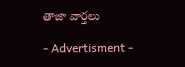తాజా వార్తలు

- Advertisment -